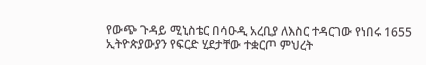የውጭ ጉዳይ ሚኒስቴር በሳዑዲ አረቢያ ለእስር ተዳርገው የነበሩ 1655 ኢትዮጵያውያን የፍርድ ሂደታቸው ተቋርጦ ምህረት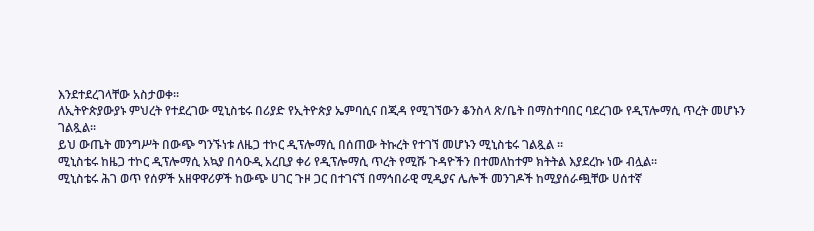እንደተደረገላቸው አስታወቀ።
ለኢትዮጵያውያኑ ምህረት የተደረገው ሚኒስቴሩ በሪያድ የኢትዮጵያ ኤምባሲና በጂዳ የሚገኘውን ቆንስላ ጽ/ቤት በማስተባበር ባደረገው የዲፕሎማሲ ጥረት መሆኑን ገልጿል፡፡
ይህ ውጤት መንግሥት በውጭ ግንኙነቱ ለዜጋ ተኮር ዲፕሎማሲ በሰጠው ትኩረት የተገኘ መሆኑን ሚኒስቴሩ ገልጿል ።
ሚኒስቴሩ ከዜጋ ተኮር ዲፕሎማሲ አኳያ በሳዑዲ አረቢያ ቀሪ የዲፕሎማሲ ጥረት የሚሹ ጉዳዮችን በተመለከተም ክትትል እያደረኩ ነው ብሏል።
ሚኒስቴሩ ሕገ ወጥ የሰዎች አዘዋዋሪዎች ከውጭ ሀገር ጉዞ ጋር በተገናኘ በማኅበራዊ ሚዲያና ሌሎች መንገዶች ከሚያሰራጯቸው ሀሰተኛ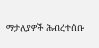ማታለያዎች ሕብረተሰቡ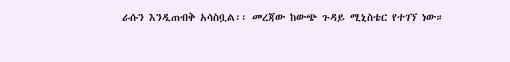ራሱን እንዲጠብቅ አሳስቧል፡፡ መረጃው ከውጭ ጉዳይ ሚኒስቴር የተገኘ ነው።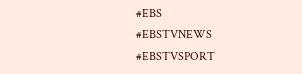#EBS
#EBSTVNEWS
#EBSTVSPORT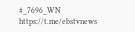#_7696_WN
https://t.me/ebstvnews